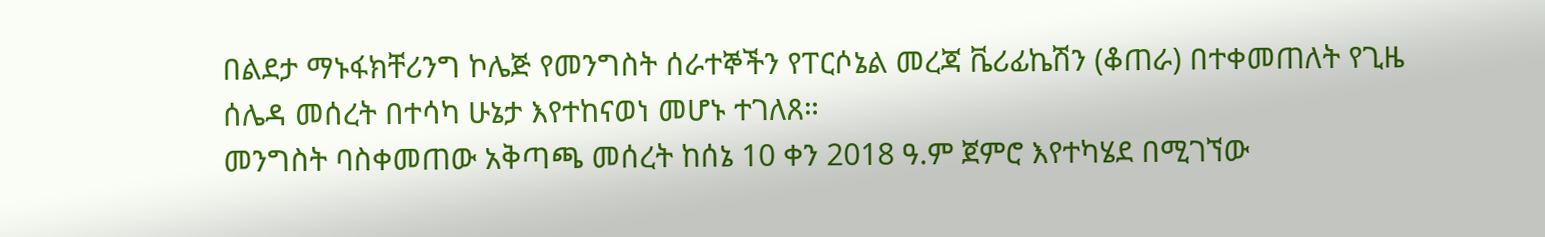በልደታ ማኑፋክቸሪንግ ኮሌጅ የመንግስት ሰራተኞችን የፐርሶኔል መረጃ ቬሪፊኬሽን (ቆጠራ) በተቀመጠለት የጊዜ ሰሌዳ መሰረት በተሳካ ሁኔታ እየተከናወነ መሆኑ ተገለጸ።
መንግስት ባስቀመጠው አቅጣጫ መሰረት ከሰኔ 10 ቀን 2018 ዓ.ም ጀምሮ እየተካሄደ በሚገኘው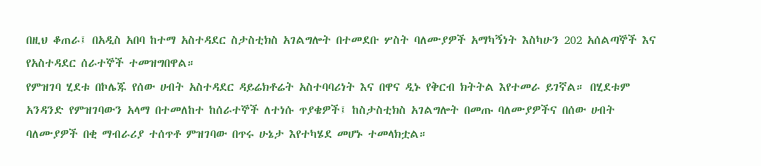በዚህ ቆጠራ፤ በአዲስ አበባ ከተማ አስተዳደር ስታስቲክስ አገልግሎት በተመደቡ ሦስት ባለሙያዎች አማካኝነት እስካሁን 202 አሰልጣኞች እና የአስተዳደር ሰራተኞች ተመዝግበዋል።
የምዝገባ ሂደቱ በኮሌጁ የሰው ሀብት አስተዳደር ዳይሬክቶሬት አስተባባሪነት እና በዋና ዲኑ የቅርብ ክትትል እየተመራ ይገኛል። በሂደቱም አንዳንድ የምዝገባውን አላማ በተመለከተ ከሰራተኞች ለተነሱ ጥያቄዎች፤ ከስታስቲክስ አገልግሎት በመጡ ባለሙያዎችና በሰው ሀብት ባለሙያዎች በቂ ማብራሪያ ተሰጥቶ ምዝገባው በጥሩ ሁኔታ እየተካሄደ መሆኑ ተመላክቷል።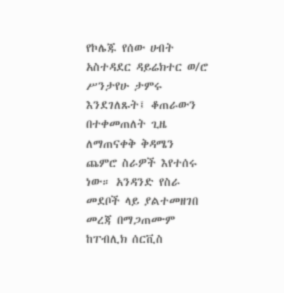የኮሌጁ የሰው ሀብት አስተዳደር ዳይሬክተር ወ/ሮ ሥንታየሁ ታምሩ እንደገለጹት፤ ቆጠራውን በተቀመጠለት ጊዜ ለማጠናቀቅ ቅዳሜን ጨምሮ ስራዎች እየተሰሩ ነው። አንዳንድ የስራ መደቦች ላይ ያልተመዘገበ መረጃ በማጋጠሙም ከፐብሊክ ሰርቪስ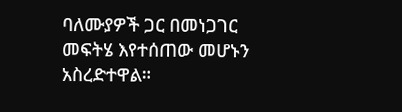ባለሙያዎች ጋር በመነጋገር መፍትሄ እየተሰጠው መሆኑን አስረድተዋል።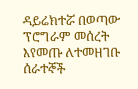ዳይሬክተሯ በወጣው ፕሮግራም መሰረት እየመጡ ለተመዘገቡ ሰራተኞች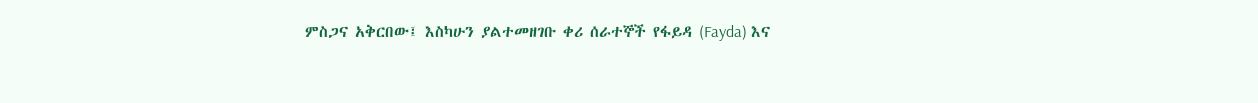ምስጋና አቅርበው፤ እስካሁን ያልተመዘገቡ ቀሪ ሰራተኞች የፋይዳ (Fayda) እና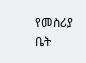የመስሪያ ቤት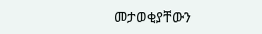መታወቂያቸውን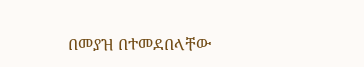በመያዝ በተመደበላቸው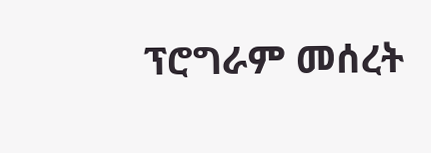ፕሮግራም መሰረት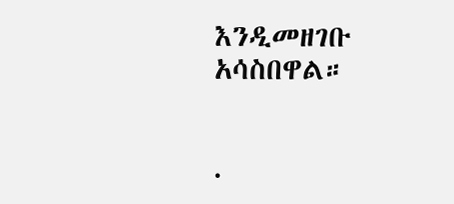እንዲመዘገቡ አሳስበዋል።


.